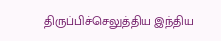திருப்பிச்செலுத்திய இந்திய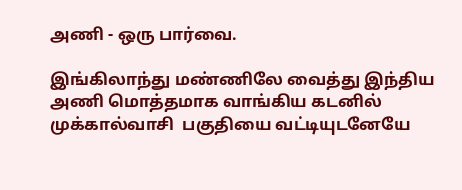அணி - ஒரு பார்வை.

இங்கிலாந்து மண்ணிலே வைத்து இந்திய அணி மொத்தமாக வாங்கிய கடனில் முக்கால்வாசி  பகுதியை வட்டியுடனேயே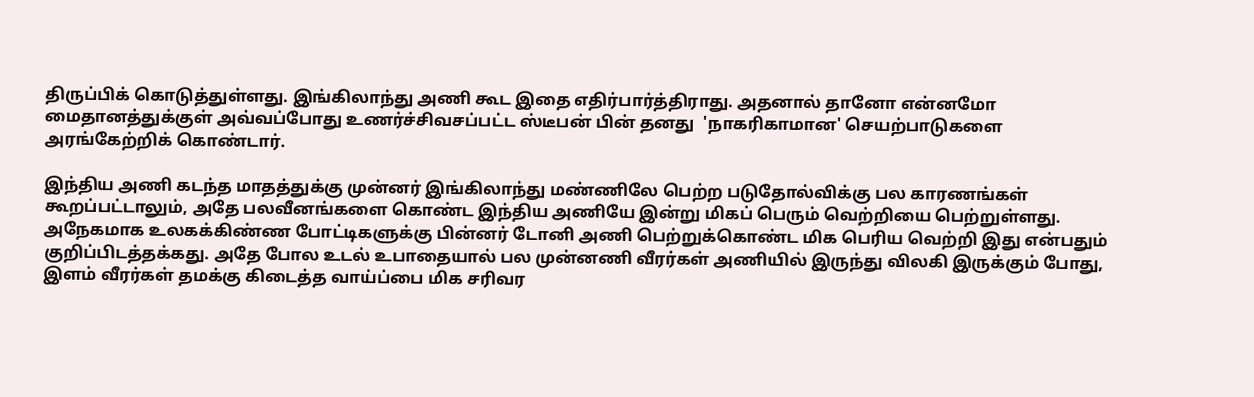திருப்பிக் கொடுத்துள்ளது. இங்கிலாந்து அணி கூட இதை எதிர்பார்த்திராது. அதனால் தானோ என்னமோ மைதானத்துக்குள் அவ்வப்போது உணர்ச்சிவசப்பட்ட ஸ்டீபன் பின் தனது  'நாகரிகாமான' செயற்பாடுகளை அரங்கேற்றிக் கொண்டார்.

இந்திய அணி கடந்த மாதத்துக்கு முன்னர் இங்கிலாந்து மண்ணிலே பெற்ற படுதோல்விக்கு பல காரணங்கள் கூறப்பட்டாலும், அதே பலவீனங்களை கொண்ட இந்திய அணியே இன்று மிகப் பெரும் வெற்றியை பெற்றுள்ளது. அநேகமாக உலகக்கிண்ண போட்டிகளுக்கு பின்னர் டோனி அணி பெற்றுக்கொண்ட மிக பெரிய வெற்றி இது என்பதும் குறிப்பிடத்தக்கது. அதே போல உடல் உபாதையால் பல முன்னணி வீரர்கள் அணியில் இருந்து விலகி இருக்கும் போது, இளம் வீரர்கள் தமக்கு கிடைத்த வாய்ப்பை மிக சரிவர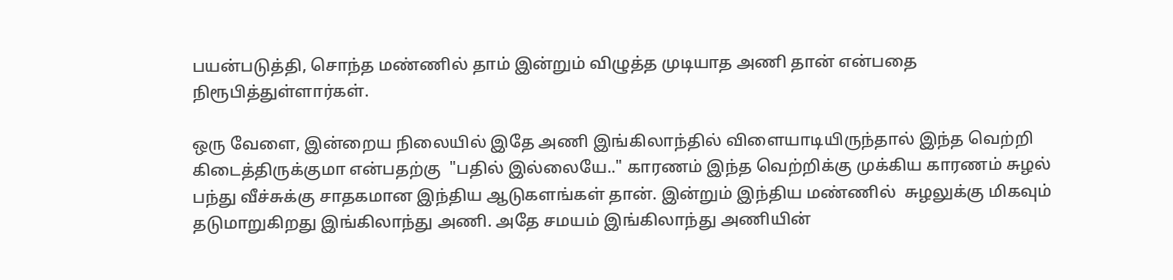பயன்படுத்தி, சொந்த மண்ணில் தாம் இன்றும் விழுத்த முடியாத அணி தான் என்பதை நிரூபித்துள்ளார்கள்.

ஒரு வேளை, இன்றைய நிலையில் இதே அணி இங்கிலாந்தில் விளையாடியிருந்தால் இந்த வெற்றி கிடைத்திருக்குமா என்பதற்கு  "பதில் இல்லையே.." காரணம் இந்த வெற்றிக்கு முக்கிய காரணம் சுழல் பந்து வீச்சுக்கு சாதகமான இந்திய ஆடுகளங்கள் தான். இன்றும் இந்திய மண்ணில்  சுழலுக்கு மிகவும் தடுமாறுகிறது இங்கிலாந்து அணி. அதே சமயம் இங்கிலாந்து அணியின்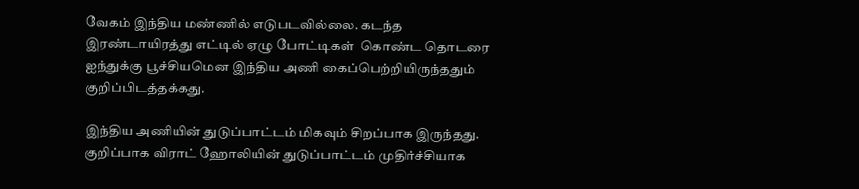வேகம் இந்திய மண்ணில் எடுபடவில்லை. கடந்த இரண்டாயிரத்து எட்டில் ஏழு போட்டிகள்  கொண்ட தொடரை ஐந்துக்கு பூச்சியமென இந்திய அணி கைப்பெற்றியிருந்ததும் குறிப்பிடத்தக்கது.

இந்திய அணியின் துடுப்பாட்டம் மிகவும் சிறப்பாக இருந்தது. குறிப்பாக விராட் ஹோலியின் துடுப்பாட்டம் முதிர்ச்சியாக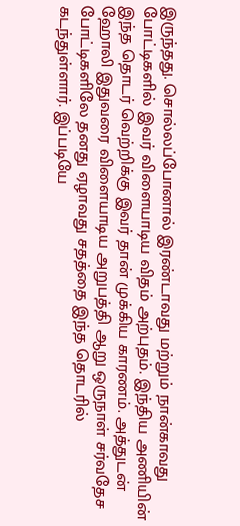இருந்தது. சொல்லப்போனால் இரண்டாவது மற்றும் நான்காவது போட்டிகளில் இவர் விளையாடிய விதம் அற்புதம். இந்திய அணியின் இந்த தொடர் வெற்றிக்கு இவர் தான் முக்கிய காரணம். அத்துடன் ஹோலி இதுவரை விளையாடிய அறுபத்தி ஆறு ஒருநாள் சர்வதேச போட்டிகளிலே தனது ஏழாவது சதத்தை இந்த தொடரில் கடந்துள்ளார். இப்படியே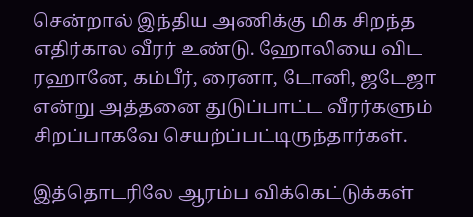சென்றால் இந்திய அணிக்கு மிக சிறந்த எதிர்கால வீரர் உண்டு. ஹோலியை விட ரஹானே, கம்பீர், ரைனா, டோனி, ஜடேஜா என்று அத்தனை துடுப்பாட்ட வீரர்களும் சிறப்பாகவே செயற்ப்பட்டிருந்தார்கள்.

இத்தொடரிலே ஆரம்ப விக்கெட்டுக்கள்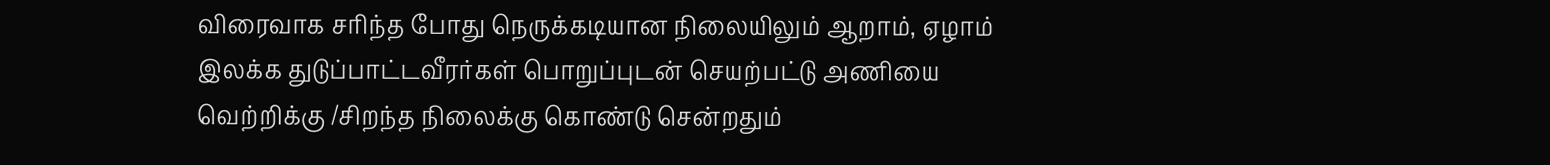விரைவாக சரிந்த போது நெருக்கடியான நிலையிலும் ஆறாம், ஏழாம்  இலக்க துடுப்பாட்டவீரர்கள் பொறுப்புடன் செயற்பட்டு அணியை வெற்றிக்கு /சிறந்த நிலைக்கு கொண்டு சென்றதும்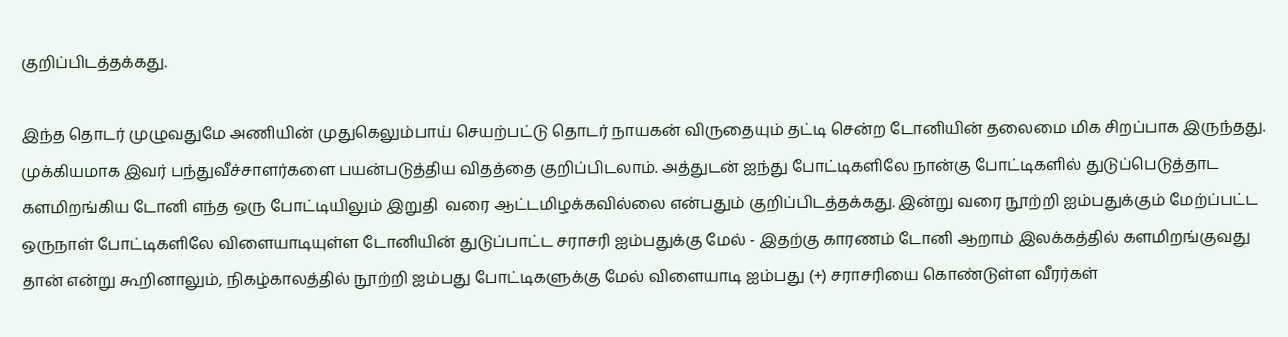குறிப்பிடத்தக்கது.

இந்த தொடர் முழுவதுமே அணியின் முதுகெலும்பாய் செயற்பட்டு தொடர் நாயகன் விருதையும் தட்டி சென்ற டோனியின் தலைமை மிக சிறப்பாக இருந்தது. முக்கியமாக இவர் பந்துவீச்சாளர்களை பயன்படுத்திய விதத்தை குறிப்பிடலாம். அத்துடன் ஐந்து போட்டிகளிலே நான்கு போட்டிகளில் துடுப்பெடுத்தாட களமிறங்கிய டோனி எந்த ஒரு போட்டியிலும் இறுதி  வரை ஆட்டமிழக்கவில்லை என்பதும் குறிப்பிடத்தக்கது. இன்று வரை நூற்றி ஐம்பதுக்கும் மேற்ப்பட்ட ஒருநாள் போட்டிகளிலே விளையாடியுள்ள டோனியின் துடுப்பாட்ட சராசரி ஐம்பதுக்கு மேல் - இதற்கு காரணம் டோனி ஆறாம் இலக்கத்தில் களமிறங்குவது தான் என்று கூறினாலும், நிகழ்காலத்தில் நூற்றி ஐம்பது போட்டிகளுக்கு மேல் விளையாடி ஐம்பது (+) சராசரியை கொண்டுள்ள வீரர்கள்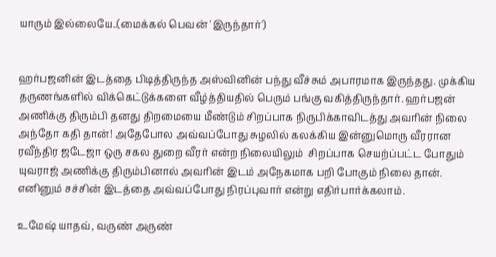யாரும் இல்லையே..(மைக்கல் பெவன் 'இருந்தார்')


ஹர்பஜனின் இடத்தை பிடித்திருந்த அஸ்வினின் பந்து வீச்சும் அபாரமாக இருந்தது. முக்கிய தருணங்களில் விக்கெட்டுக்களை வீழ்த்தியதில் பெரும் பங்கு வகித்திருந்தார். ஹர்பஜன் அணிக்கு திரும்பி தனது திறமையை மீண்டும் சிறப்பாக நிருபிக்காவிடத்து அவரின் நிலை அந்தோ கதி தான்! அதேபோல அவ்வப்போது சுழலில் கலக்கிய இன்னுமொரு வீரரான ரவீந்திர ஜடேஜா ஒரு சகல துறை வீரர் என்ற நிலையிலும்  சிறப்பாக செயற்ப்பட்ட போதும் யுவராஜ் அணிக்கு திரும்பினால் அவரின் இடம் அநேகமாக பறி போகும் நிலை தான். எனினும் சச்சின் இடத்தை அவ்வப்போது நிரப்புவார் என்று எதிர்பார்க்கலாம்.

உமேஷ் யாதவ், வருண் அருண்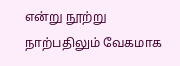என்று நூற்று நாற்பதிலும் வேகமாக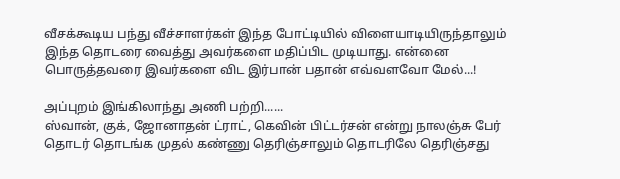வீசக்கூடிய பந்து வீச்சாளர்கள் இந்த போட்டியில் விளையாடியிருந்தாலும் இந்த தொடரை வைத்து அவர்களை மதிப்பிட முடியாது. என்னை பொருத்தவரை இவர்களை விட இர்பான் பதான் எவ்வளவோ மேல்...!

அப்புறம் இங்கிலாந்து அணி பற்றி......
ஸ்வான், குக், ஜோனாதன் ட்ராட், கெவின் பிட்டர்சன் என்று நாலஞ்சு பேர் தொடர் தொடங்க முதல் கண்ணு தெரிஞ்சாலும் தொடரிலே தெரிஞ்சது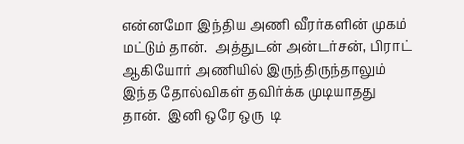என்னமோ இந்திய அணி வீரர்களின் முகம் மட்டும் தான்.  அத்துடன் அன்டர்சன், பிராட் ஆகியோர் அணியில் இருந்திருந்தாலும் இந்த தோல்விகள் தவிர்க்க முடியாதது தான்.  இனி ஒரே ஒரு  டி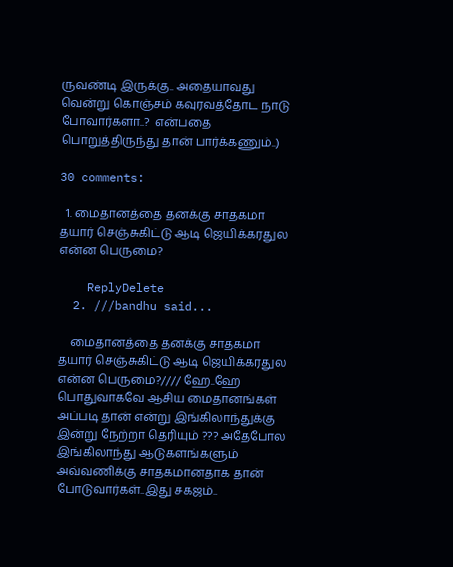ருவண்டி இருக்கு.. அதையாவது  வென்று கொஞ்சம் கவுரவத்தோட நாடு போவார்களா..?  என்பதை  பொறுத்திருந்து தான் பார்க்கணும்..)

30 comments:

  1. மைதானத்தை தனக்கு சாதகமா தயார் செஞ்சுகிட்டு ஆடி ஜெயிக்கரதுல என்ன பெருமை?

    ReplyDelete
  2. ///bandhu said...

    மைதானத்தை தனக்கு சாதகமா தயார் செஞ்சுகிட்டு ஆடி ஜெயிக்கரதுல என்ன பெருமை?//// ஹே..ஹே பொதுவாகவே ஆசிய மைதானங்கள் அப்படி தான் என்று இங்கிலாந்துக்கு இன்று நேற்றா தெரியும் ??? அதேபோல இங்கிலாந்து ஆடுகளங்களும் அவ்வணிக்கு சாதகமானதாக தான் போடுவார்கள்..இது சகஜம்..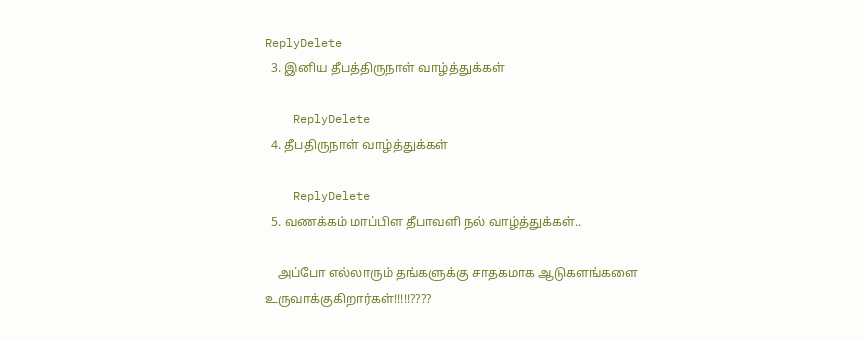ReplyDelete
  3. இனிய தீபத்திருநாள் வாழ்த்துக்கள்

    ReplyDelete
  4. தீபதிருநாள் வாழ்த்துக்கள்

    ReplyDelete
  5. வணக்கம் மாப்பிள தீபாவளி நல் வாழ்த்துக்கள்..

    அப்போ எல்லாரும் தங்களுக்கு சாதகமாக ஆடுகளங்களை உருவாக்குகிறார்கள்!!!!!????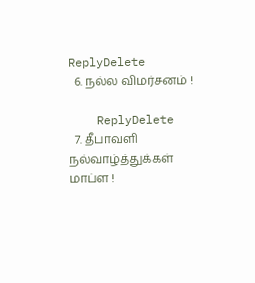ReplyDelete
  6. நல்ல விமர்சனம் !

    ReplyDelete
  7. தீபாவளி நல்வாழ்த்துக்கள் மாப்ள !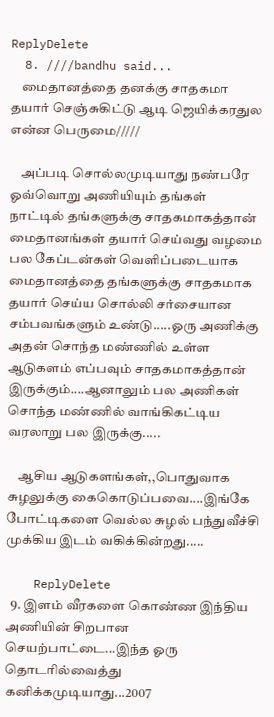ReplyDelete
  8. ////bandhu said...
    மைதானத்தை தனக்கு சாதகமா தயார் செஞ்சுகிட்டு ஆடி ஜெயிக்கரதுல என்ன பெருமை/////

    அப்படி சொல்லமுடியாது நண்பரே ஓவ்வொறு அணியியும் தங்கள் நாட்டில் தங்களுக்கு சாதகமாகத்தான் மைதானங்கள் தயார் செய்வது வழமை பல கேப்டன்கள் வெளிப்படையாக மைதானத்தை தங்களுக்கு சாதகமாக தயார் செய்ய சொல்லி சர்சையான சம்பவங்களும் உண்டு.....ஓரு அணிக்கு அதன் சொந்த மண்ணில் உள்ள ஆடுகளம் எப்பவும் சாதகமாகத்தான் இருக்கும்....ஆனாலும் பல அணிகள் சொந்த மண்ணில் வாங்கிகட்டிய வரலாறு பல இருக்கு.....

    ஆசிய ஆடுகளங்கள்,,பொதுவாக சுழலுக்கு கைகொடுப்பவை....இங்கே போட்டிகளை வெல்ல சுழல் பந்துவீச்சி முக்கிய இடம் வகிக்கின்றது.....

    ReplyDelete
  9. இளம் வீரகளை கொண்ண இந்திய அணியின் சிறபான செயற்பாட்டை...இந்த ஓரு தொடரில்வைத்து கனிக்கமுடியாது...2007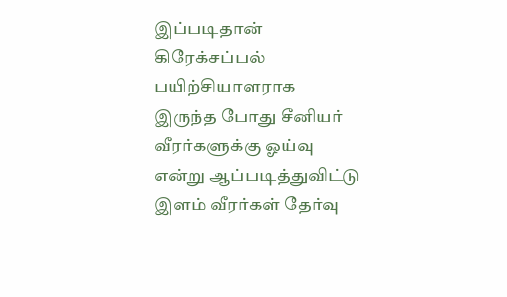இப்படிதான் கிரேக்சப்பல் பயிற்சியாளராக இருந்த போது சீனியர் வீரர்களுக்கு ஓய்வு என்று ஆப்படித்துவிட்டு இளம் வீரர்கள் தேர்வு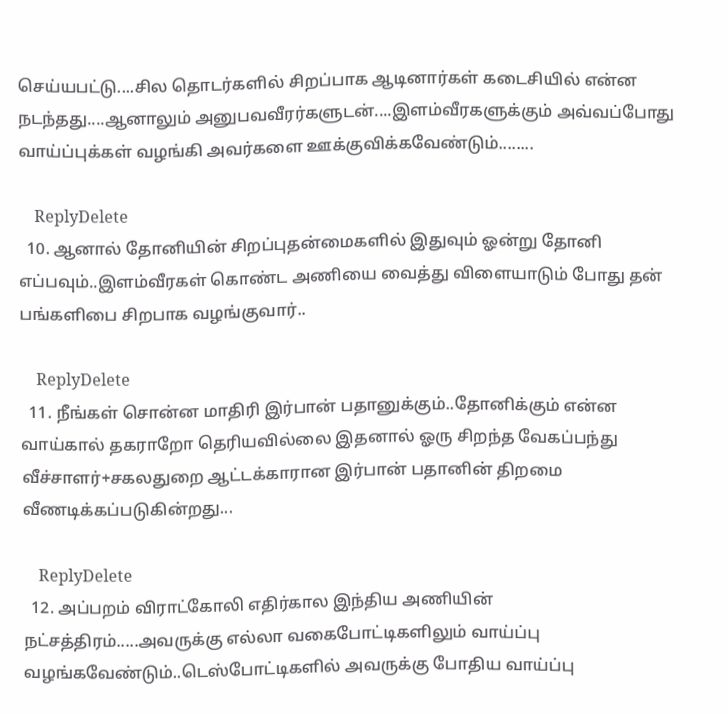செய்யபட்டு....சில தொடர்களில் சிறப்பாக ஆடினார்கள் கடைசியில் என்ன நடந்தது....ஆனாலும் அனுபவவீரர்களுடன்....இளம்வீரகளுக்கும் அவ்வப்போது வாய்ப்புக்கள் வழங்கி அவர்களை ஊக்குவிக்கவேண்டும்........

    ReplyDelete
  10. ஆனால் தோனியின் சிறப்புதன்மைகளில் இதுவும் ஓன்று தோனி எப்பவும்..இளம்வீரகள் கொண்ட அணியை வைத்து விளையாடும் போது தன் பங்களிபை சிறபாக வழங்குவார்..

    ReplyDelete
  11. நீங்கள் சொன்ன மாதிரி இர்பான் பதானுக்கும்..தோனிக்கும் என்ன வாய்கால் தகராறோ தெரியவில்லை இதனால் ஓரு சிறந்த வேகப்பந்து வீச்சாளர்+சகலதுறை ஆட்டக்காரான இர்பான் பதானின் திறமை வீணடிக்கப்படுகின்றது...

    ReplyDelete
  12. அப்பறம் விராட்கோலி எதிர்கால இந்திய அணியின் நட்சத்திரம்.....அவருக்கு எல்லா வகைபோட்டிகளிலும் வாய்ப்பு வழங்கவேண்டும்..டெஸ்போட்டிகளில் அவருக்கு போதிய வாய்ப்பு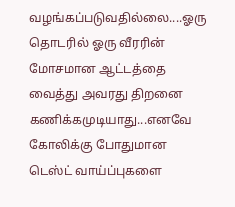வழங்கப்படுவதில்லை....ஓரு தொடரில் ஓரு வீரரின் மோசமான ஆட்டத்தை வைத்து அவரது திறனை கணிக்கமுடியாது...எனவே கோலிக்கு போதுமான டெஸ்ட் வாய்ப்புகளை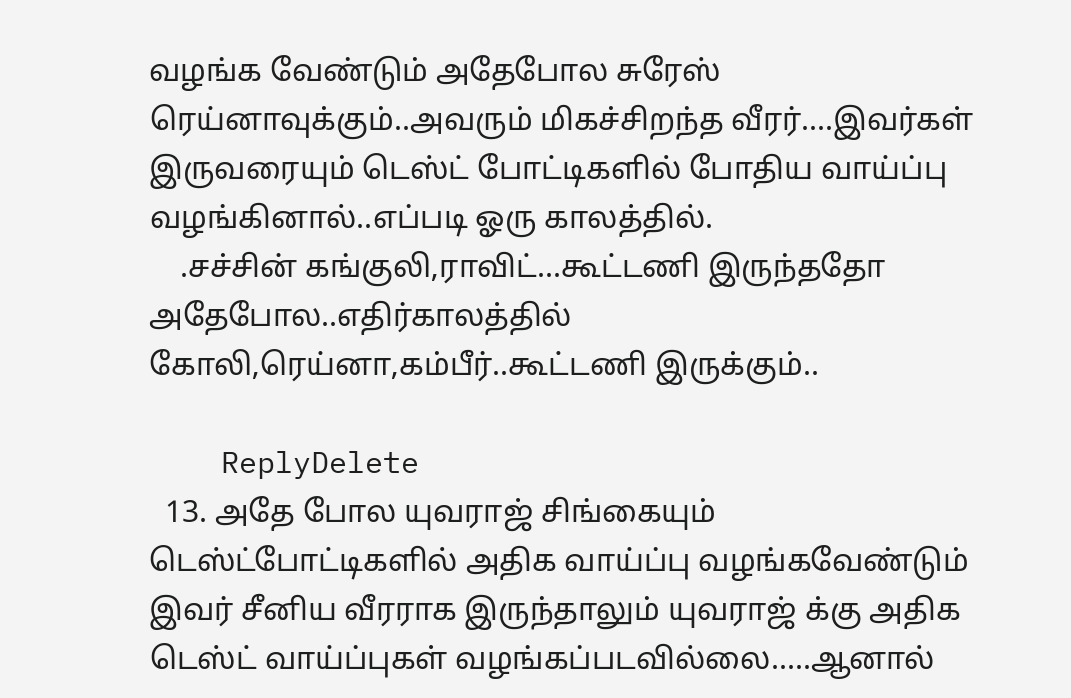வழங்க வேண்டும் அதேபோல சுரேஸ் ரெய்னாவுக்கும்..அவரும் மிகச்சிறந்த வீரர்....இவர்கள் இருவரையும் டெஸ்ட் போட்டிகளில் போதிய வாய்ப்பு வழங்கினால்..எப்படி ஓரு காலத்தில்.
    .சச்சின் கங்குலி,ராவிட்...கூட்டணி இருந்ததோ அதேபோல..எதிர்காலத்தில் கோலி,ரெய்னா,கம்பீர்..கூட்டணி இருக்கும்..

    ReplyDelete
  13. அதே போல யுவராஜ் சிங்கையும் டெஸ்ட்போட்டிகளில் அதிக வாய்ப்பு வழங்கவேண்டும் இவர் சீனிய வீரராக இருந்தாலும் யுவராஜ் க்கு அதிக டெஸ்ட் வாய்ப்புகள் வழங்கப்படவில்லை.....ஆனால்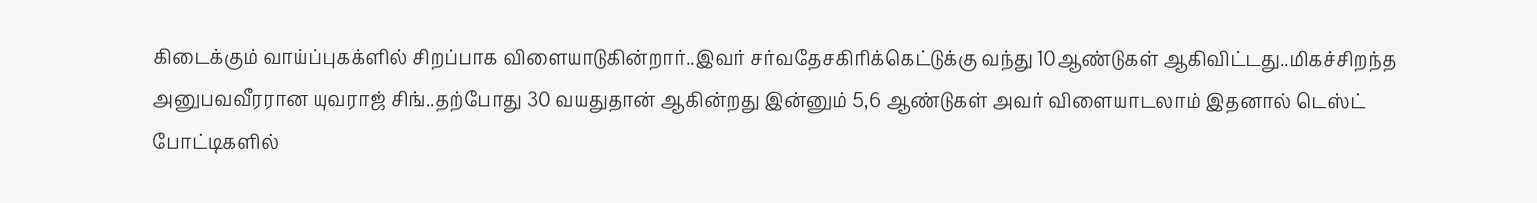கிடைக்கும் வாய்ப்புகக்ளில் சிறப்பாக விளையாடுகின்றார்..இவர் சர்வதேசகிரிக்கெட்டுக்கு வந்து 10ஆண்டுகள் ஆகிவிட்டது..மிகச்சிறந்த அனுபவவீரரான யுவராஜ் சிங்..தற்போது 30 வயதுதான் ஆகின்றது இன்னும் 5,6 ஆண்டுகள் அவர் விளையாடலாம் இதனால் டெஸ்ட் போட்டிகளில்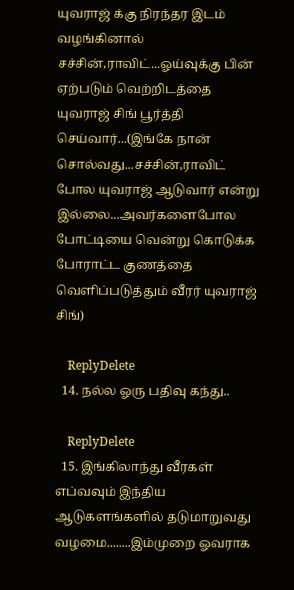யுவராஜ் க்கு நிரந்தர இடம் வழங்கினால் சச்சின்,ராவிட்...ஓய்வுக்கு பின் ஏற்படும் வெற்றிடத்தை யுவராஜ் சிங் பூர்த்தி செய்வார்...(இங்கே நான் சொல்வது...சச்சின்,ராவிட் போல யுவராஜ் ஆடுவார் என்று இல்லை...அவர்களைபோல போட்டியை வென்று கொடுக்க போராட்ட குணத்தை வெளிப்படுத்தும் வீரர் யுவராஜ் சிங்)

    ReplyDelete
  14. நல்ல ஓரு பதிவு கந்து..

    ReplyDelete
  15. இங்கிலாந்து வீரகள் எப்வவும் இந்திய ஆடுகளங்களில் தடுமாறுவது வழமை........இம்முறை ஓவராக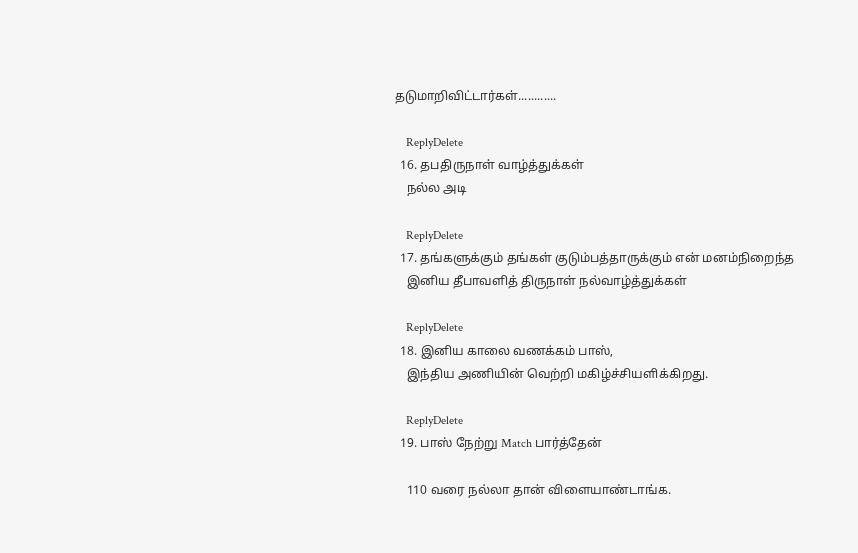தடுமாறிவிட்டார்கள்............

    ReplyDelete
  16. தபதிருநாள் வாழ்த்துக்கள்
    நல்ல அடி

    ReplyDelete
  17. தங்களுக்கும் தங்கள் குடும்பத்தாருக்கும் என் மனம்நிறைந்த
    இனிய தீபாவளித் திருநாள் நல்வாழ்த்துக்கள்

    ReplyDelete
  18. இனிய காலை வணக்கம் பாஸ்,
    இந்திய அணியின் வெற்றி மகிழ்ச்சியளிக்கிறது.

    ReplyDelete
  19. பாஸ் நேற்று Match பார்த்தேன்

    110 வரை நல்லா தான் விளையாண்டாங்க.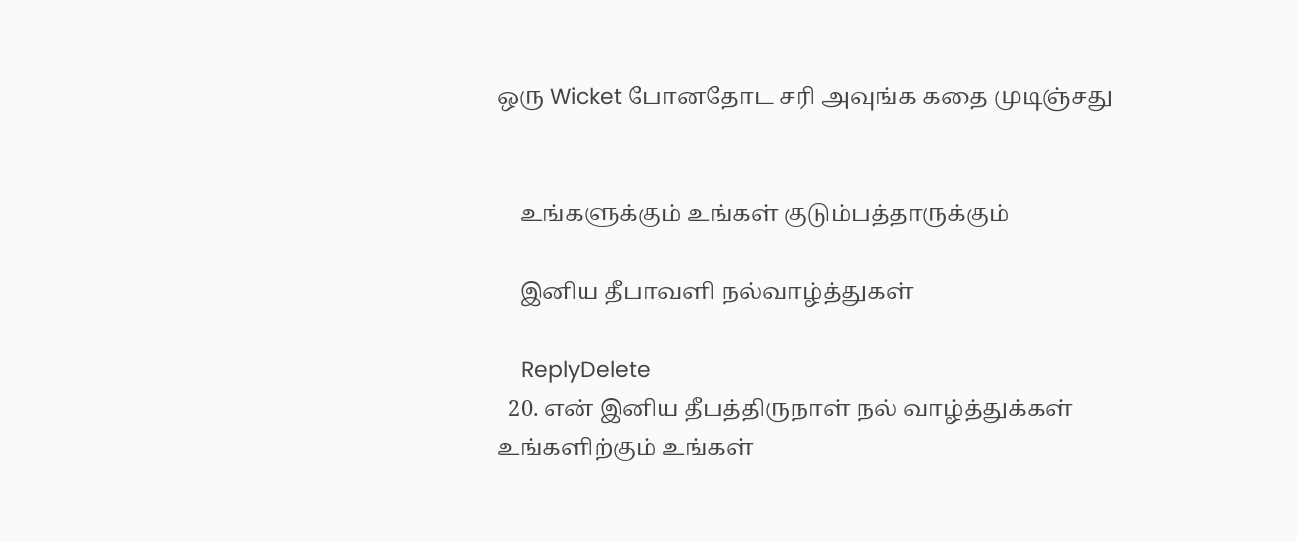ஒரு Wicket போனதோட சரி அவுங்க கதை முடிஞ்சது


    உங்களுக்கும் உங்கள் குடும்பத்தாருக்கும்

    இனிய தீபாவளி நல்வாழ்த்துகள்

    ReplyDelete
  20. என் இனிய தீபத்திருநாள் நல் வாழ்த்துக்கள் உங்களிற்கும் உங்கள்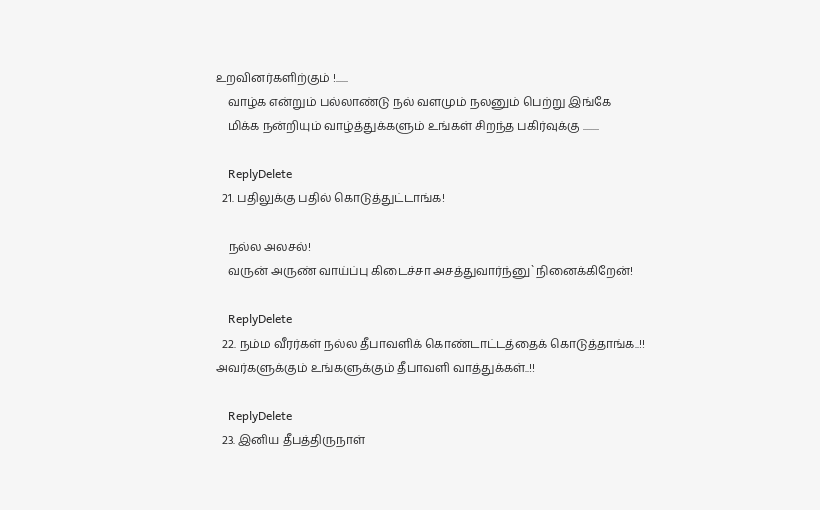உறவினர்களிற்கும் !......
    வாழ்க என்றும் பல்லாண்டு நல் வளமும் நலனும் பெற்று இங்கே
    மிக்க நன்றியும் வாழ்த்துக்களும் உங்கள் சிறந்த பகிர்வுக்கு ........

    ReplyDelete
  21. பதிலுக்கு பதில் கொடுத்துட்டாங்க!

    நல்ல அலசல்!
    வருன் அருண் வாய்ப்பு கிடைச்சா அசத்துவார்ந்னு`நினைக்கிறேன்!

    ReplyDelete
  22. நம்ம வீரர்கள் நல்ல தீபாவளிக் கொண்டாட்டத்தைக் கொடுத்தாங்க..!! அவர்களுக்கும் உங்களுக்கும் தீபாவளி வாத்துக்கள்..!!

    ReplyDelete
  23. இனிய தீபத்திருநாள்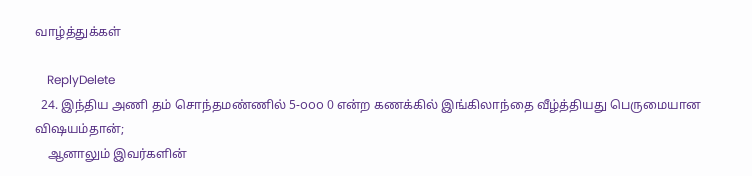வாழ்த்துக்கள்

    ReplyDelete
  24. இந்திய அணி தம் சொந்தமண்ணில் 5-௦௦௦ 0 என்ற கணக்கில் இங்கிலாந்தை வீழ்த்தியது பெருமையான விஷயம்தான்;
    ஆனாலும் இவர்களின்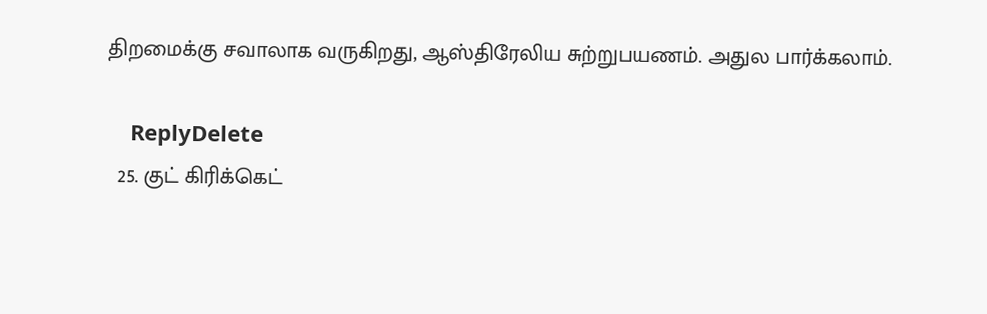திறமைக்கு சவாலாக வருகிறது, ஆஸ்திரேலிய சுற்றுபயணம். அதுல பார்க்கலாம்.

    ReplyDelete
  25. குட் கிரிக்கெட்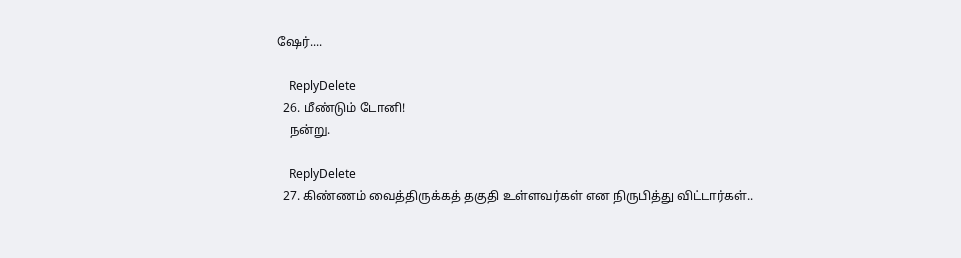ஷேர்....

    ReplyDelete
  26. மீண்டும் டோனி!
    நன்று.

    ReplyDelete
  27. கிண்ணம் வைத்திருக்கத் தகுதி உள்ளவர்கள் என நிருபித்து விட்டார்கள்..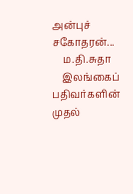அன்புச் சகோதரன்...
    ம.தி.சுதா
    இலங்கைப் பதிவர்களின் முதல்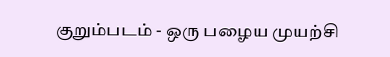குறும்படம் - ஒரு பழைய முயற்சி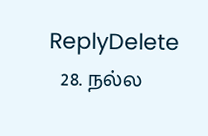ReplyDelete
  28. நல்ல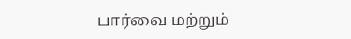பார்வை மற்றும்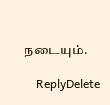நடையும்.

    ReplyDelete